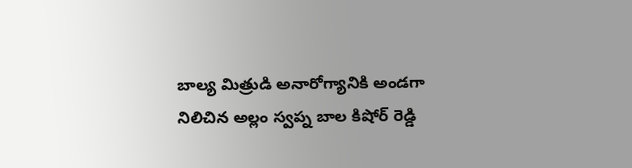బాల్య మిత్రుడి అనారోగ్యానికి అండగా నిలిచిన అల్లం స్వప్న బాల కిషోర్ రెడ్డి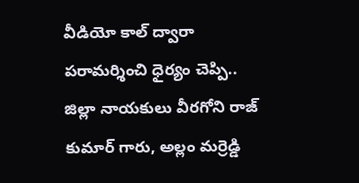వీడియో కాల్ ద్వారా పరామర్శించి ధైర్యం చెప్పి.. జిల్లా నాయకులు వీరగోని రాజ్ కుమార్ గారు, అల్లం మర్రెడ్డి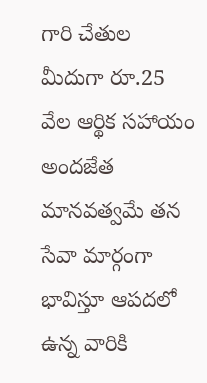గారి చేతుల మీదుగా రూ.25 వేల ఆర్థిక సహాయం అందజేత మానవత్వమే తన సేవా మార్గంగా భావిస్తూ ఆపదలో ఉన్న వారికి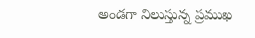అండగా నిలుస్తున్న ప్రముఖ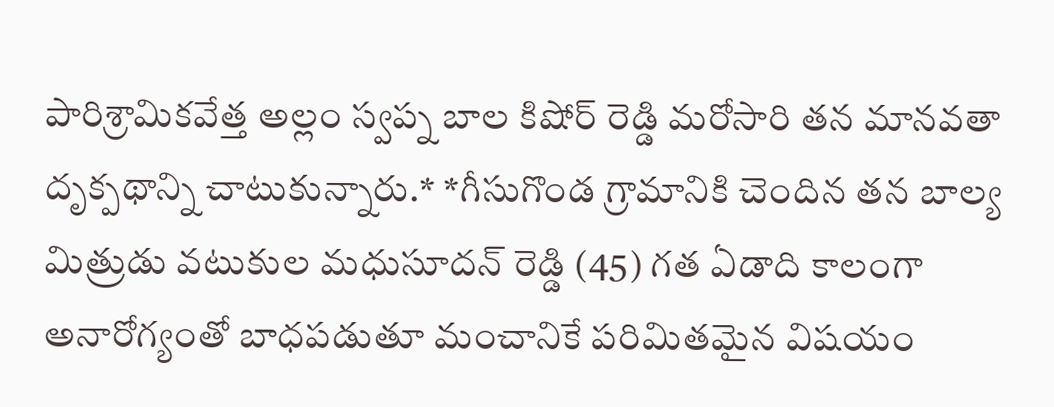పారిశ్రామికవేత్త అల్లం స్వప్న బాల కిషోర్ రెడ్డి మరోసారి తన మానవతా దృక్పథాన్ని చాటుకున్నారు.* *గీసుగొండ గ్రామానికి చెందిన తన బాల్య మిత్రుడు వటుకుల మధుసూదన్ రెడ్డి (45) గత ఏడాది కాలంగా అనారోగ్యంతో బాధపడుతూ మంచానికే పరిమితమైన విషయం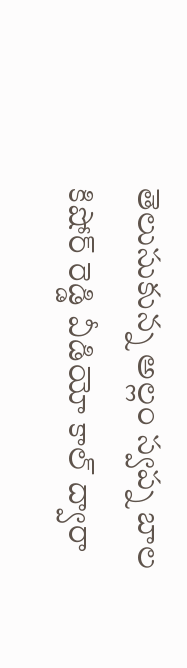తెలుసుకున్న అల్లం స్వప్న బాల కిషోర్ రెడ్డి వీడియో కాల్ ద్వారా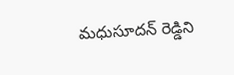మధుసూదన్ రెడ్డిని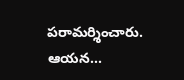పరామర్శించారు. ఆయన...